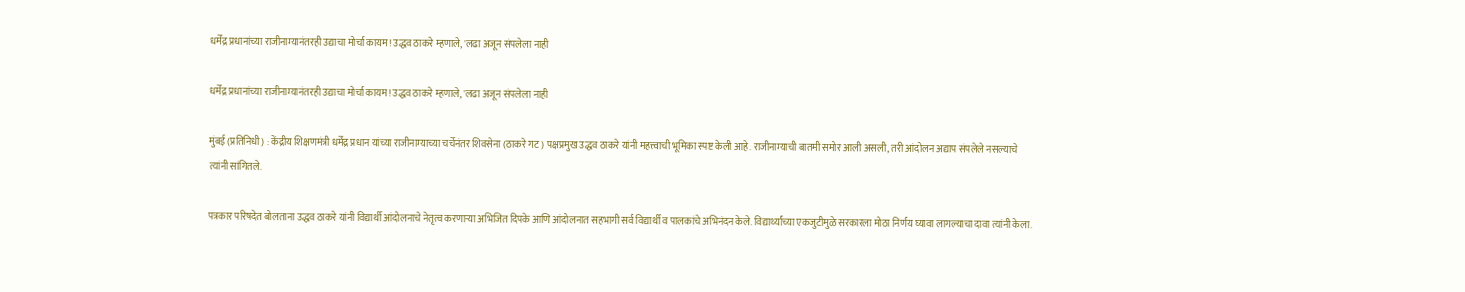धर्मेंद्र प्रधानांच्या राजीनाम्यानंतरही उद्याचा मोर्चा कायम! उद्धव ठाकरे म्हणाले, 'लढा अजून संपलेला नाही

धर्मेंद्र प्रधानांच्या राजीनाम्यानंतरही उद्याचा मोर्चा कायम! उद्धव ठाकरे म्हणाले, 'लढा अजून संपलेला नाही

मुंबई (प्रतिनिधी) : केंद्रीय शिक्षणमंत्री धर्मेंद्र प्रधान यांच्या राजीनाम्याच्या चर्चेनंतर शिवसेना (ठाकरे गट) पक्षप्रमुख उद्धव ठाकरे यांनी महत्त्वाची भूमिका स्पष्ट केली आहे. राजीनाम्याची बातमी समोर आली असली, तरी आंदोलन अद्याप संपलेले नसल्याचे त्यांनी सांगितले.

पत्रकार परिषदेत बोलताना उद्धव ठाकरे यांनी विद्यार्थी आंदोलनाचे नेतृत्व करणाऱ्या अभिजित दिपके आणि आंदोलनात सहभागी सर्व विद्यार्थी व पालकांचे अभिनंदन केले. विद्यार्थ्यांच्या एकजुटीमुळे सरकारला मोठा निर्णय घ्यावा लागल्याचा दावा त्यांनी केला.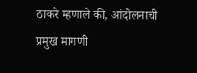ठाकरे म्हणाले की, आंदोलनाची प्रमुख मागणी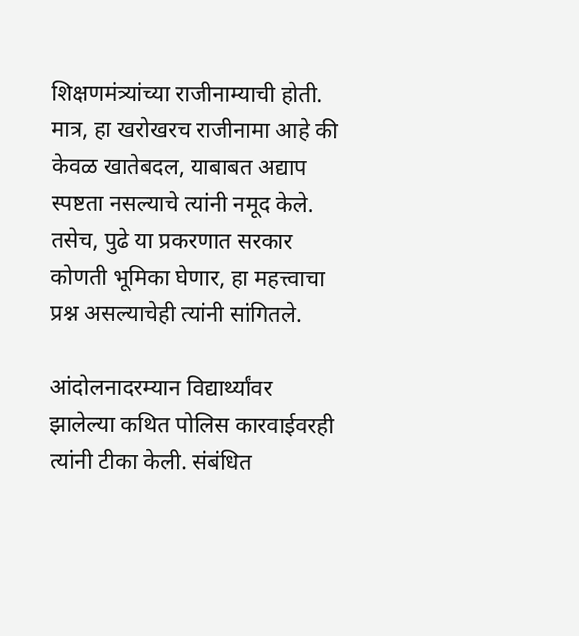शिक्षणमंत्र्यांच्या राजीनाम्याची होती. मात्र, हा खरोखरच राजीनामा आहे की केवळ खातेबदल, याबाबत अद्याप स्पष्टता नसल्याचे त्यांनी नमूद केले. तसेच, पुढे या प्रकरणात सरकार कोणती भूमिका घेणार, हा महत्त्वाचा प्रश्न असल्याचेही त्यांनी सांगितले.

आंदोलनादरम्यान विद्यार्थ्यांवर झालेल्या कथित पोलिस कारवाईवरही त्यांनी टीका केली. संबंधित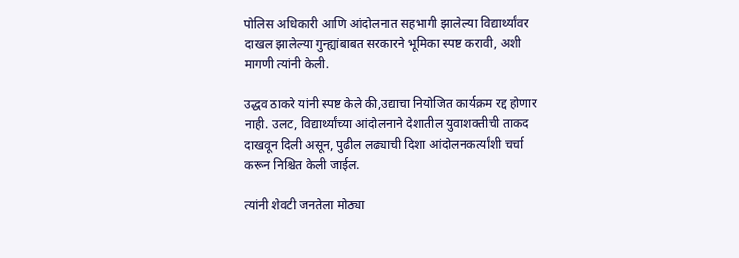पोलिस अधिकारी आणि आंदोलनात सहभागी झालेल्या विद्यार्थ्यांवर दाखल झालेल्या गुन्ह्यांबाबत सरकारने भूमिका स्पष्ट करावी, अशी मागणी त्यांनी केली.

उद्धव ठाकरे यांनी स्पष्ट केले की,उद्याचा नियोजित कार्यक्रम रद्द होणार नाही. उलट, विद्यार्थ्यांच्या आंदोलनाने देशातील युवाशक्तीची ताकद दाखवून दिली असून, पुढील लढ्याची दिशा आंदोलनकर्त्यांशी चर्चा करून निश्चित केली जाईल.

त्यांनी शेवटी जनतेला मोठ्या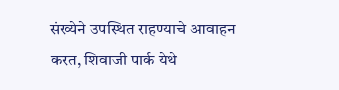संख्येने उपस्थित राहण्याचे आवाहन करत, शिवाजी पार्क येथे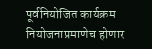पूर्वनियोजित कार्यक्रम नियोजनाप्रमाणेच होणार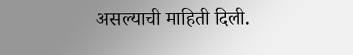असल्याची माहिती दिली.